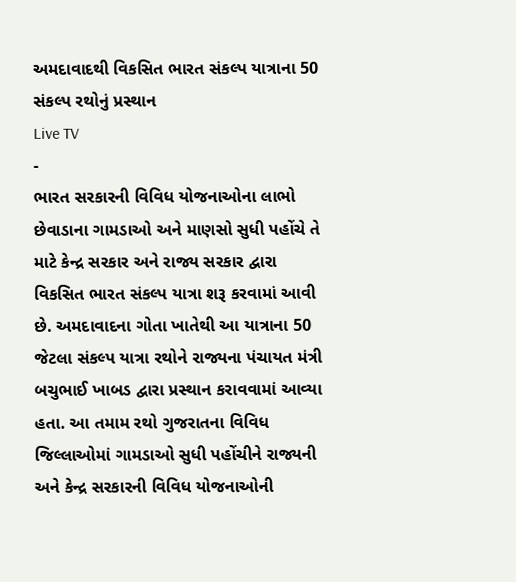અમદાવાદથી વિકસિત ભારત સંકલ્પ યાત્રાના 50 સંકલ્પ રથોનું પ્રસ્થાન
Live TV
-
ભારત સરકારની વિવિધ યોજનાઓના લાભો છેવાડાના ગામડાઓ અને માણસો સુધી પહોંચે તે માટે કેન્દ્ર સરકાર અને રાજ્ય સરકાર દ્વારા વિકસિત ભારત સંકલ્પ યાત્રા શરૂ કરવામાં આવી છે. અમદાવાદના ગોતા ખાતેથી આ યાત્રાના 50 જેટલા સંકલ્પ યાત્રા રથોને રાજ્યના પંચાયત મંત્રી બચુભાઈ ખાબડ દ્વારા પ્રસ્થાન કરાવવામાં આવ્યા હતા. આ તમામ રથો ગુજરાતના વિવિધ જિલ્લાઓમાં ગામડાઓ સુધી પહોંચીને રાજ્યની અને કેન્દ્ર સરકારની વિવિધ યોજનાઓની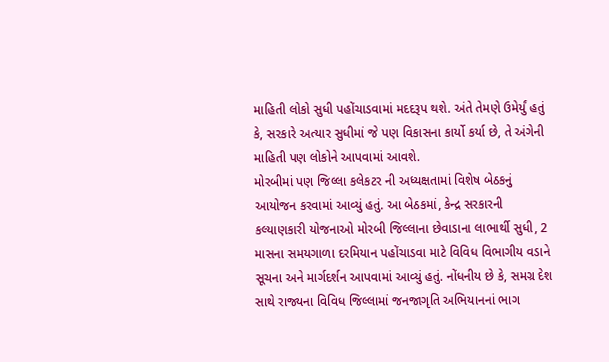માહિતી લોકો સુધી પહોંચાડવામાં મદદરૂપ થશે. અંતે તેમણે ઉમેર્યું હતું કે, સરકારે અત્યાર સુધીમાં જે પણ વિકાસના કાર્યો કર્યા છે, તે અંગેની માહિતી પણ લોકોને આપવામાં આવશે.
મોરબીમાં પણ જિલ્લા કલેકટર ની અધ્યક્ષતામાં વિશેષ બેઠકનું આયોજન કરવામાં આવ્યું હતું. આ બેઠકમાં, કેન્દ્ર સરકારની કલ્યાણકારી યોજનાઓ મોરબી જિલ્લાના છેવાડાના લાભાર્થી સુધી, 2 માસના સમયગાળા દરમિયાન પહોંચાડવા માટે વિવિધ વિભાગીય વડાને સૂચના અને માર્ગદર્શન આપવામાં આવ્યું હતું. નોંધનીય છે કે, સમગ્ર દેશ સાથે રાજ્યના વિવિધ જિલ્લામાં જનજાગૃતિ અભિયાનનાં ભાગ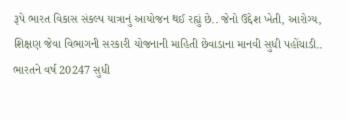રૂપે ભારત વિકાસ સંકલ્પ યાત્રાનું આયોજન થઈ રહ્યું છે.. જેનો ઉદ્દેશ ખેતી, આરોગ્ય, શિક્ષણ જેવા વિભાગની સરકારી યોજનાની માહિતી છેવાડાના માનવી સુધી પહોંચાડી.. ભારતને વર્ષ 20247 સુધી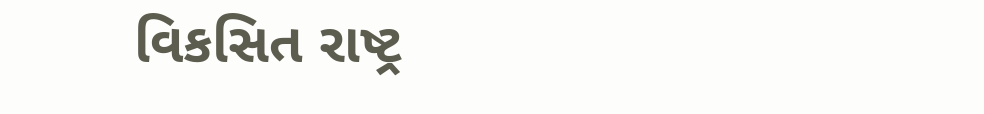વિકસિત રાષ્ટ્ર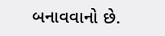બનાવવાનો છે.